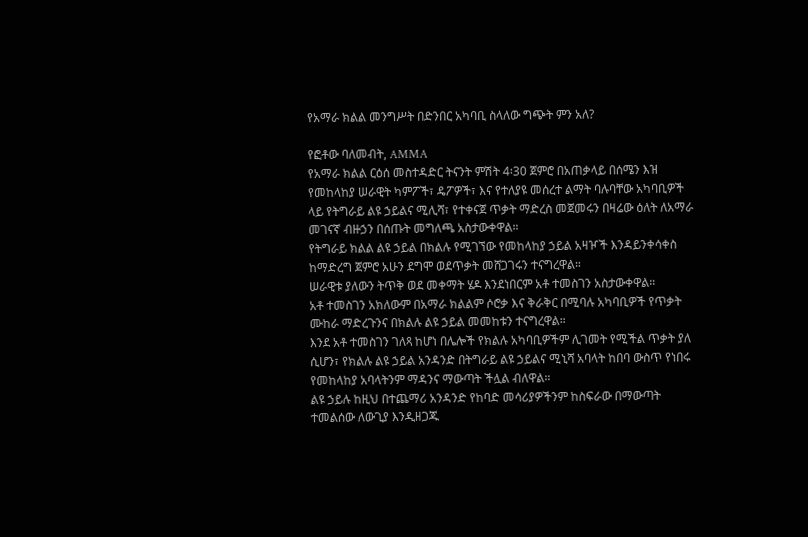የአማራ ክልል መንግሥት በድንበር አካባቢ ስላለው ግጭት ምን አለ?

የፎቶው ባለመብት, AMMA
የአማራ ክልል ርዕሰ መስተዳድር ትናንት ምሽት 4፡30 ጀምሮ በአጠቃላይ በሰሜን እዝ የመከላከያ ሠራዊት ካምፖች፣ ዴፖዎች፣ እና የተለያዩ መሰረተ ልማት ባሉባቸው አካባቢዎች ላይ የትግራይ ልዩ ኃይልና ሚሊሻ፣ የተቀናጀ ጥቃት ማድረስ መጀመሩን በዛሬው ዕለት ለአማራ መገናኛ ብዙኃን በሰጡት መግለጫ አስታውቀዋል።
የትግራይ ክልል ልዩ ኃይል በክልሉ የሚገኘው የመከላከያ ኃይል አዛዦች እንዳይንቀሳቀስ ከማድረግ ጀምሮ አሁን ደግሞ ወደጥቃት መሸጋገሩን ተናግረዋል።
ሠራዊቱ ያለውን ትጥቅ ወደ መቀማት ሄዶ እንደነበርም አቶ ተመስገን አስታውቀዋል።
አቶ ተመስገን አክለውም በአማራ ክልልም ሶሮቃ እና ቅራቅር በሚባሉ አካባቢዎች የጥቃት ሙከራ ማድረጉንና በክልሉ ልዩ ኃይል መመከቱን ተናግረዋል።
እንደ አቶ ተመስገን ገለጻ ከሆነ በሌሎች የክልሉ አካባቢዎችም ሊገመት የሚችል ጥቃት ያለ ሲሆን፣ የክልሉ ልዩ ኃይል አንዳንድ በትግራይ ልዩ ኃይልና ሚኒሻ አባላት ከበባ ውስጥ የነበሩ የመከላከያ አባላትንም ማዳንና ማውጣት ችሏል ብለዋል።
ልዩ ኃይሉ ከዚህ በተጨማሪ አንዳንድ የከባድ መሳሪያዎችንም ከስፍራው በማውጣት ተመልሰው ለውጊያ እንዲዘጋጁ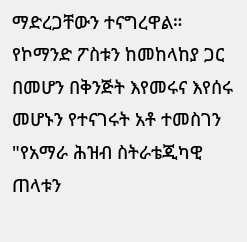ማድረጋቸውን ተናግረዋል።
የኮማንድ ፖስቱን ከመከላከያ ጋር በመሆን በቅንጅት እየመሩና እየሰሩ መሆኑን የተናገሩት አቶ ተመስገን "የአማራ ሕዝብ ስትራቴጂካዊ ጠላቱን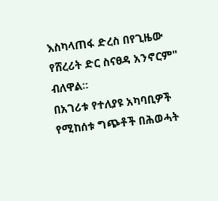እስካላጠፋ ድረስ በየጊዜው የሸረሪት ድር ስናፀዳ አንኖርም" ብለዋል።
በአገሪቱ የተለያዩ አካባቢዎች የሚከሰቱ ግጭቶች በሕወሓት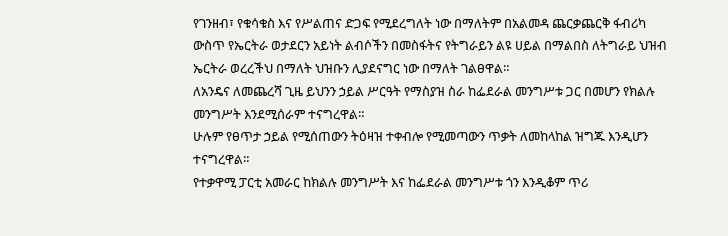የገንዘብ፣ የቁሳቁስ እና የሥልጠና ድጋፍ የሚደረግለት ነው በማለትም በአልመዳ ጨርቃጨርቅ ፋብሪካ ውስጥ የኤርትራ ወታደርን አይነት ልብሶችን በመስፋትና የትግራይን ልዩ ሀይል በማልበስ ለትግራይ ህዝብ ኤርትራ ወረረችህ በማለት ህዝቡን ሊያደናግር ነው በማለት ገልፀዋል።
ለአንዴና ለመጨረሻ ጊዜ ይህንን ኃይል ሥርዓት የማስያዝ ስራ ከፌደራል መንግሥቱ ጋር በመሆን የክልሉ መንግሥት እንደሚሰራም ተናግረዋል።
ሁሉም የፀጥታ ኃይል የሚሰጠውን ትዕዛዝ ተቀብሎ የሚመጣውን ጥቃት ለመከላከል ዝግጁ እንዲሆን ተናግረዋል።
የተቃዋሚ ፓርቲ አመራር ከክልሉ መንግሥት እና ከፌደራል መንግሥቱ ጎን እንዲቆም ጥሪ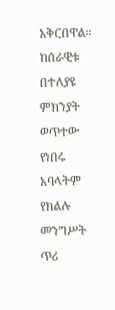አቅርበዋል።
ከሰራዊቱ በተለያዩ ምክንያት ወጥተው የነበሩ አባላትም የክልሉ መንግሥት ጥሪ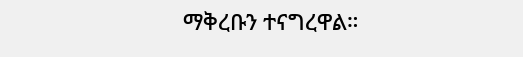ማቅረቡን ተናግረዋል።